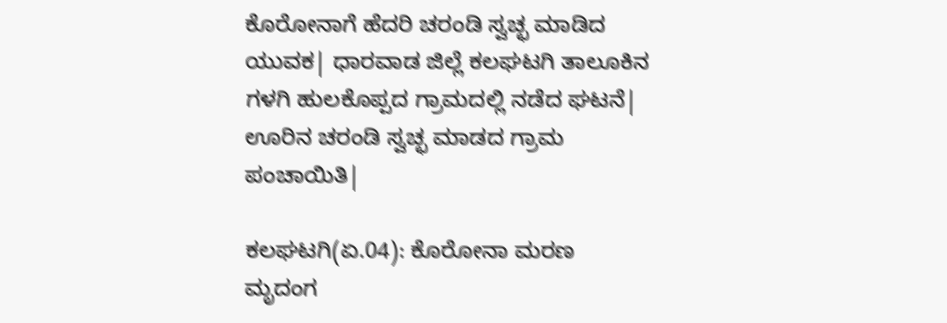ಕೊರೋನಾಗೆ ಹೆದರಿ ಚರಂಡಿ ಸ್ವಚ್ಛ ಮಾಡಿದ ಯುವಕ| ಧಾರವಾಡ ಜಿಲ್ಲೆ ಕಲಘಟಗಿ ತಾಲೂಕಿನ ಗಳಗಿ ಹುಲಕೊಪ್ಪದ ಗ್ರಾಮದಲ್ಲಿ ನಡೆದ ಘಟನೆ| ಊರಿನ ಚರಂಡಿ ಸ್ವಚ್ಛ ಮಾಡದ ಗ್ರಾಮ ಪಂಚಾಯಿತಿ|

ಕಲಘಟಗಿ(ಏ.04): ಕೊರೋನಾ ಮರಣ ಮೃದಂಗ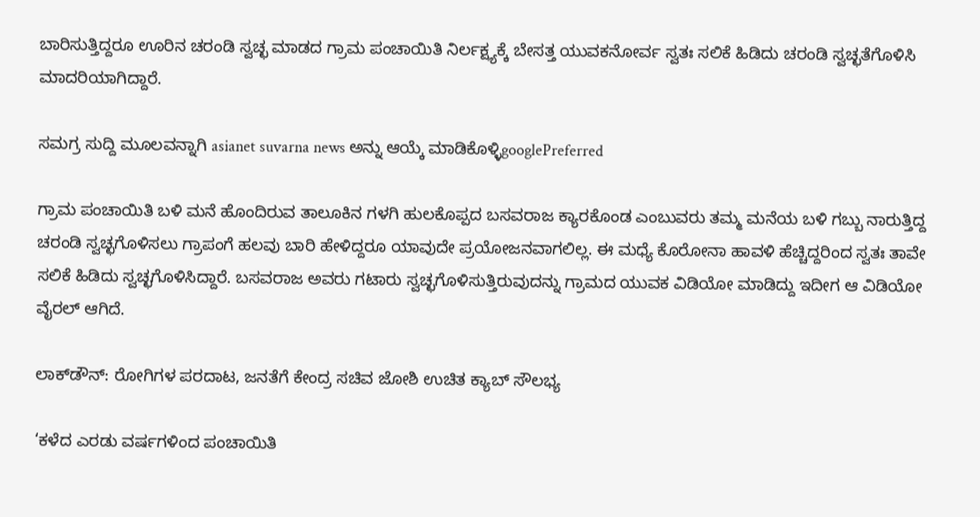ಬಾರಿಸುತ್ತಿದ್ದರೂ ಊರಿನ ಚರಂಡಿ ಸ್ವಚ್ಛ ಮಾಡದ ಗ್ರಾಮ ಪಂಚಾಯಿತಿ ನಿರ್ಲಕ್ಷ್ಯಕ್ಕೆ ಬೇಸತ್ತ ಯುವಕನೋರ್ವ ಸ್ವತಃ ಸಲಿಕೆ ಹಿಡಿದು ಚರಂಡಿ ಸ್ವಚ್ಛತೆಗೊಳಿಸಿ ಮಾದರಿಯಾಗಿದ್ದಾರೆ.

ಸಮಗ್ರ ಸುದ್ದಿ ಮೂಲವನ್ನಾಗಿ asianet suvarna news ಅನ್ನು ಆಯ್ಕೆ ಮಾಡಿಕೊಳ್ಳಿgooglePreferred

ಗ್ರಾಮ ಪಂಚಾಯಿತಿ ಬಳಿ ಮನೆ ಹೊಂದಿರುವ ತಾಲೂಕಿನ ಗಳಗಿ ಹುಲಕೊಪ್ಪದ ಬಸವರಾಜ ಕ್ಯಾರಕೊಂಡ ಎಂಬುವರು ತಮ್ಮ ಮನೆಯ ಬಳಿ ಗಬ್ಬು ನಾರುತ್ತಿದ್ದ ಚರಂಡಿ ಸ್ವಚ್ಛಗೊಳಿಸಲು ಗ್ರಾಪಂಗೆ ಹಲವು ಬಾರಿ ಹೇಳಿದ್ದರೂ ಯಾವುದೇ ಪ್ರಯೋಜನವಾಗಲಿಲ್ಲ. ಈ ಮಧ್ಯೆ ಕೊರೋನಾ ಹಾವಳಿ ಹೆಚ್ಚಿದ್ದರಿಂದ ಸ್ವತಃ ತಾವೇ ಸಲಿಕೆ ಹಿಡಿದು ಸ್ವಚ್ಛಗೊಳಿಸಿದ್ದಾರೆ. ಬಸವರಾಜ ಅವರು ಗಟಾರು ಸ್ವಚ್ಛಗೊಳಿಸುತ್ತಿರುವುದನ್ನು ಗ್ರಾಮದ ಯುವಕ ವಿಡಿಯೋ ಮಾಡಿದ್ದು ಇದೀಗ ಆ ವಿಡಿಯೋ ವೈರಲ್‌ ಆಗಿದೆ.

ಲಾಕ್‌ಡೌನ್‌: ರೋಗಿಗಳ ಪರದಾಟ, ಜನತೆಗೆ ಕೇಂದ್ರ ಸಚಿವ ಜೋಶಿ ಉಚಿತ ಕ್ಯಾಬ್‌ ಸೌಲಭ್ಯ

‘ಕಳೆದ ಎರಡು ವರ್ಷಗಳಿಂದ ಪಂಚಾಯಿತಿ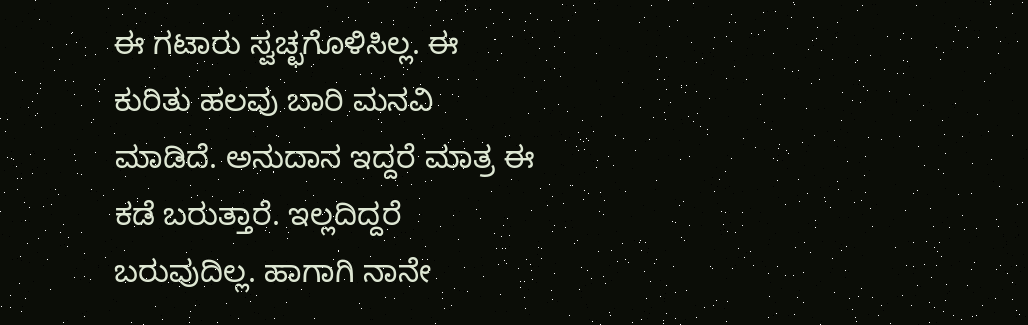ಈ ಗಟಾರು ಸ್ವಚ್ಛಗೊಳಿಸಿಲ್ಲ. ಈ ಕುರಿತು ಹಲವು ಬಾರಿ ಮನವಿ ಮಾಡಿದೆ. ಅನುದಾನ ಇದ್ದರೆ ಮಾತ್ರ ಈ ಕಡೆ ಬರುತ್ತಾರೆ. ಇಲ್ಲದಿದ್ದರೆ ಬರುವುದಿಲ್ಲ. ಹಾಗಾಗಿ ನಾನೇ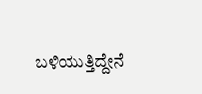ಬಳಿಯುತ್ತಿದ್ದೇನೆ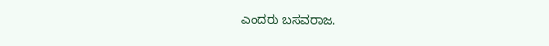ಎಂದರು ಬಸವರಾಜ.